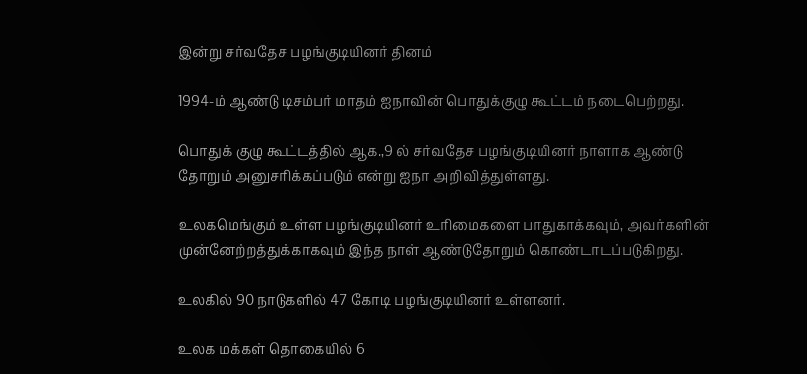இன்று சர்வதேச பழங்குடியினர் தினம்

1994-ம் ஆண்டு டிசம்பர் மாதம் ஐநாவின் பொதுக்குழு கூட்டம் நடைபெற்றது.

பொதுக் குழு கூட்டத்தில் ஆக.,9 ல் சர்வதேச பழங்குடியினர் நாளாக ஆண்டு தோறும் அனுசரிக்கப்படும் என்று ஐநா அறிவித்துள்ளது.

உலகமெங்கும் உள்ள பழங்குடியினர் உரிமைகளை பாதுகாக்கவும், அவர்களின் முன்னேற்றத்துக்காகவும் இந்த நாள் ஆண்டுதோறும் கொண்டாடப்படுகிறது.

உலகில் 90 நாடுகளில் 47 கோடி பழங்குடியினர் உள்ளனர்.

உலக மக்கள் தொகையில் 6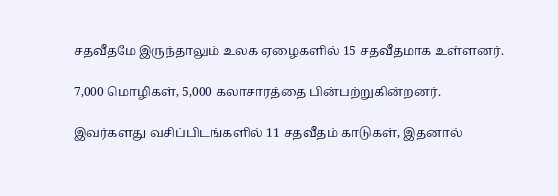சதவீதமே இருந்தாலும் உலக ஏழைகளில் 15 சதவீதமாக உள்ளனர்.

7,000 மொழிகள், 5,000 கலாசாரத்தை பின்பற்றுகின்றனர்.

இவர்களது வசிப்பிடங்களில் 11 சதவீதம் காடுகள், இதனால்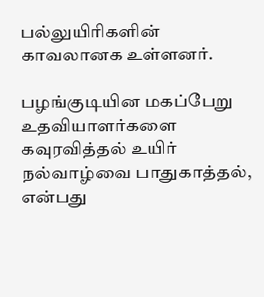பல்லுயிரிகளின் காவலானக உள்ளனர்.

பழங்குடியின மகப்பேறு உதவியாளர்களை கவுரவித்தல் உயிர் நல்வாழ்வை பாதுகாத்தல், என்பது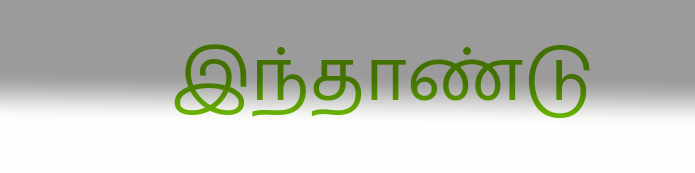இந்தாண்டு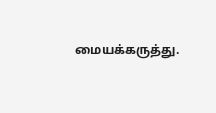மையக்கருத்து.